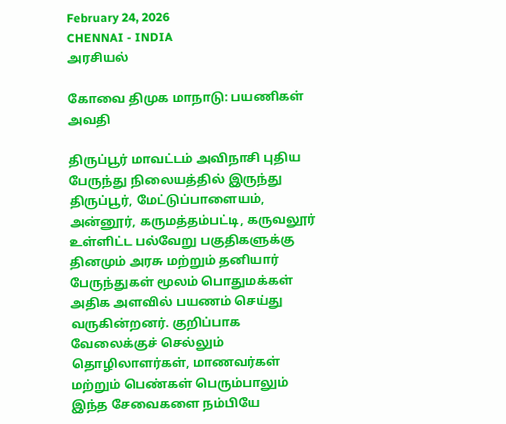February 24, 2026
CHENNAI - INDIA
அரசியல்

கோவை திமுக மாநாடு: பயணிகள் அவதி

திருப்பூர் மாவட்டம் அவிநாசி புதிய பேருந்து நிலையத்தில் இருந்து திருப்பூர், மேட்டுப்பாளையம், அன்னூர், கருமத்தம்பட்டி, கருவலூர் உள்ளிட்ட பல்வேறு பகுதிகளுக்கு தினமும் அரசு மற்றும் தனியார் பேருந்துகள் மூலம் பொதுமக்கள் அதிக அளவில் பயணம் செய்து வருகின்றனர். குறிப்பாக வேலைக்குச் செல்லும் தொழிலாளர்கள், மாணவர்கள் மற்றும் பெண்கள் பெரும்பாலும் இந்த சேவைகளை நம்பியே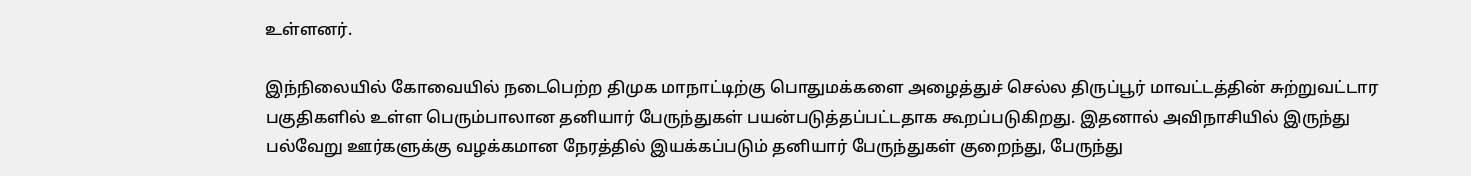உள்ளனர்.

இந்நிலையில் கோவையில் நடைபெற்ற திமுக மாநாட்டிற்கு பொதுமக்களை அழைத்துச் செல்ல திருப்பூர் மாவட்டத்தின் சுற்றுவட்டார பகுதிகளில் உள்ள பெரும்பாலான தனியார் பேருந்துகள் பயன்படுத்தப்பட்டதாக கூறப்படுகிறது. இதனால் அவிநாசியில் இருந்து பல்வேறு ஊர்களுக்கு வழக்கமான நேரத்தில் இயக்கப்படும் தனியார் பேருந்துகள் குறைந்து, பேருந்து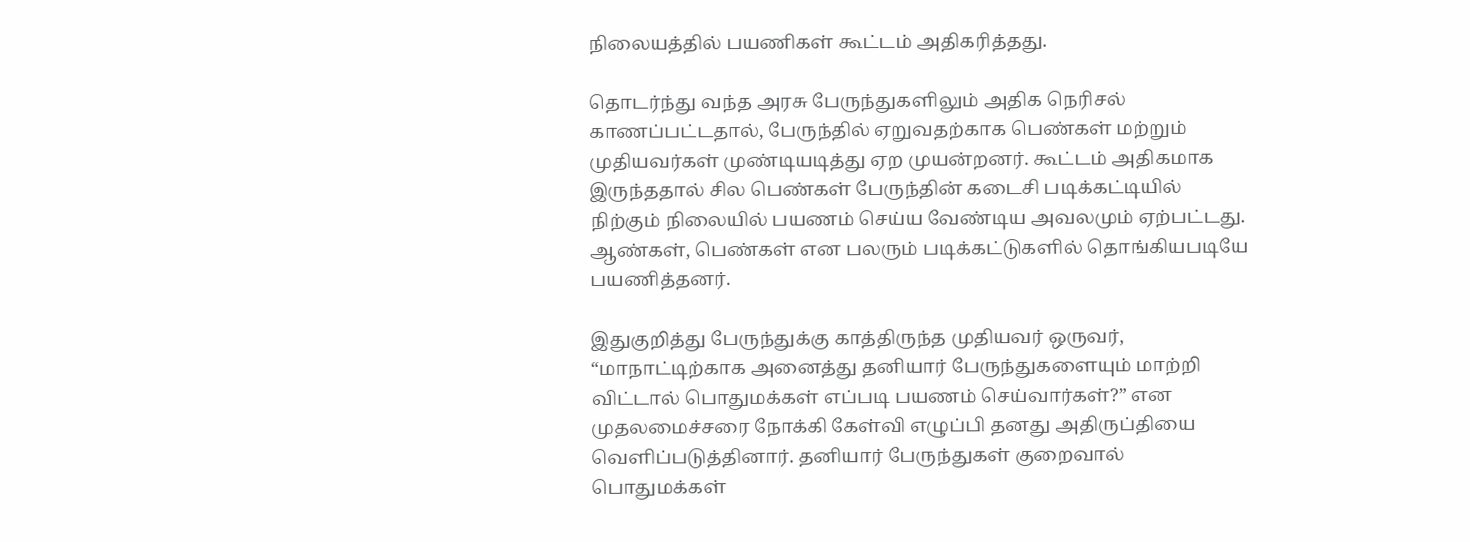நிலையத்தில் பயணிகள் கூட்டம் அதிகரித்தது.

தொடர்ந்து வந்த அரசு பேருந்துகளிலும் அதிக நெரிசல் காணப்பட்டதால், பேருந்தில் ஏறுவதற்காக பெண்கள் மற்றும் முதியவர்கள் முண்டியடித்து ஏற முயன்றனர். கூட்டம் அதிகமாக இருந்ததால் சில பெண்கள் பேருந்தின் கடைசி படிக்கட்டியில் நிற்கும் நிலையில் பயணம் செய்ய வேண்டிய அவலமும் ஏற்பட்டது. ஆண்கள், பெண்கள் என பலரும் படிக்கட்டுகளில் தொங்கியபடியே பயணித்தனர்.

இதுகுறித்து பேருந்துக்கு காத்திருந்த முதியவர் ஒருவர், “மாநாட்டிற்காக அனைத்து தனியார் பேருந்துகளையும் மாற்றி விட்டால் பொதுமக்கள் எப்படி பயணம் செய்வார்கள்?” என முதலமைச்சரை நோக்கி கேள்வி எழுப்பி தனது அதிருப்தியை வெளிப்படுத்தினார். தனியார் பேருந்துகள் குறைவால் பொதுமக்கள்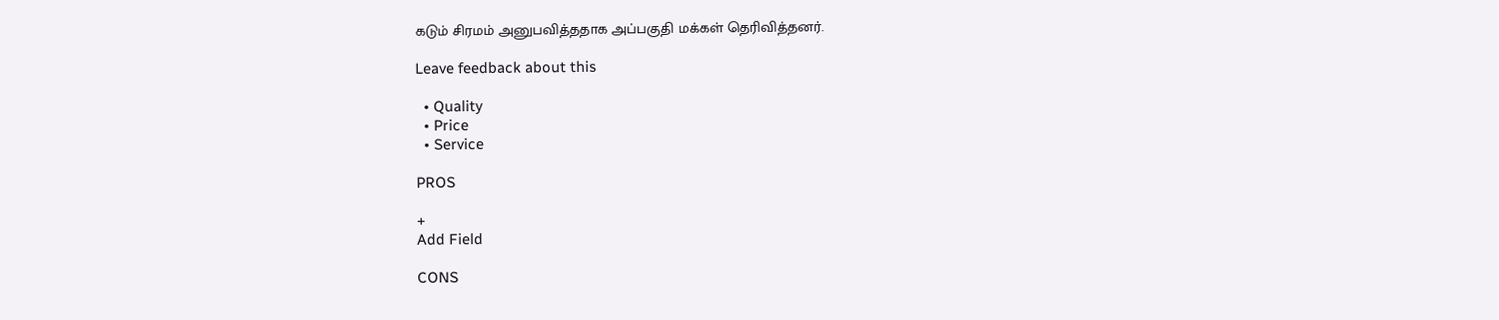கடும் சிரமம் அனுபவித்ததாக அப்பகுதி மக்கள் தெரிவித்தனர்.

Leave feedback about this

  • Quality
  • Price
  • Service

PROS

+
Add Field

CONS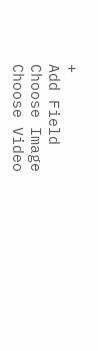+
Add Field
Choose Image
Choose Video